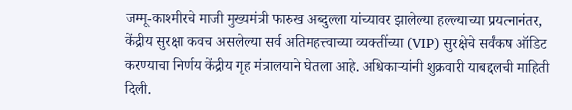जम्मू-काश्मीरचे माजी मुख्यमंत्री फारुख अब्दुल्ला यांच्यावर झालेल्या हल्ल्याच्या प्रयत्नानंतर, केंद्रीय सुरक्षा कवच असलेल्या सर्व अतिमहत्त्वाच्या व्यक्तींच्या (VIP) सुरक्षेचे सर्वंकष ऑडिट करण्याचा निर्णय केंद्रीय गृह मंत्रालयाने घेतला आहे. अधिकाऱ्यांनी शुक्रवारी याबद्दलची माहिती दिली.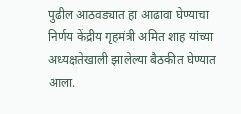पुढील आठवड्यात हा आढावा घेण्याचा निर्णय केंद्रीय गृहमंत्री अमित शाह यांच्या अध्यक्षतेखाली झालेल्या बैठकीत घेण्यात आला.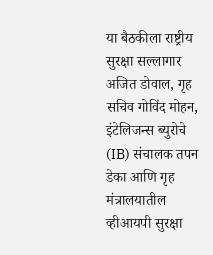या बैठकीला राष्ट्रीय सुरक्षा सल्लागार अजित डोवाल, गृह सचिव गोविंद मोहन, इंटेलिजन्स ब्युरोचे (IB) संचालक तपन डेका आणि गृह मंत्रालयातील व्हीआयपी सुरक्षा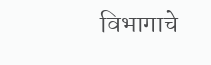विभागाचे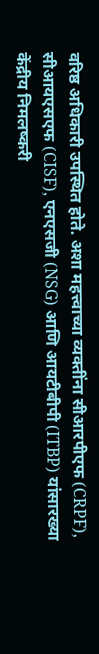वरिष्ठ अधिकारी उपस्थित होते. अशा महत्त्वाच्या व्यक्तींना सीआरपीएफ (CRPF), सीआयएसएफ (CISF), एनएसजी (NSG) आणि आयटीबीपी (ITBP) यांसारख्या केंद्रीय निमलष्करी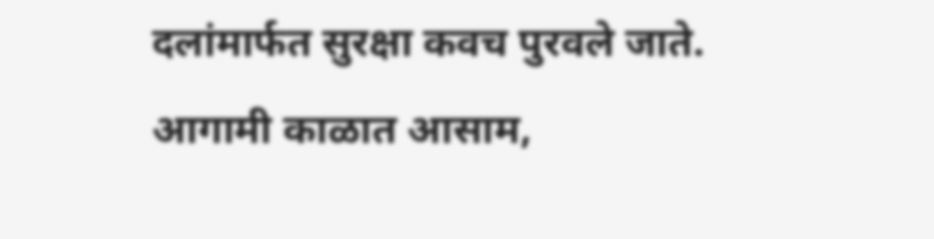दलांमार्फत सुरक्षा कवच पुरवले जाते.
आगामी काळात आसाम,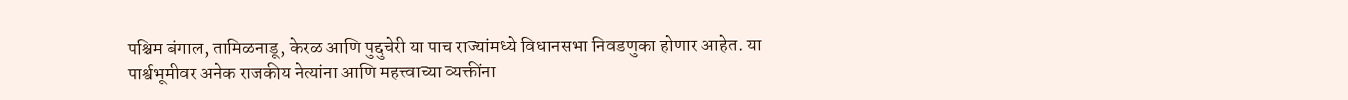पश्चिम बंगाल, तामिळनाडू, केरळ आणि पुद्दुचेरी या पाच राज्यांमध्ये विधानसभा निवडणुका होणार आहेत. या पार्श्वभूमीवर अनेक राजकीय नेत्यांना आणि महत्त्वाच्या व्यक्तींना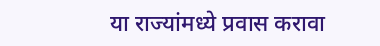या राज्यांमध्ये प्रवास करावा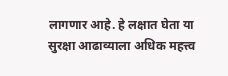लागणार आहे. हे लक्षात घेता या सुरक्षा आढाव्याला अधिक महत्त्व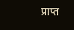प्राप्त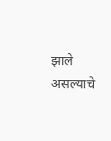झाले असल्याचे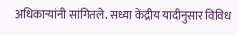अधिकाऱ्यांनी सांगितले. सध्या केंद्रीय यादीनुसार विविध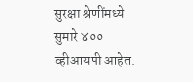सुरक्षा श्रेणींमध्ये सुमारे ४०० व्हीआयपी आहेत.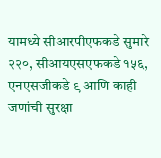यामध्ये सीआरपीएफकडे सुमारे २२०, सीआयएसएफकडे १५६, एनएसजीकडे ९ आणि काही जणांची सुरक्षा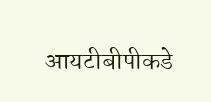आयटीबीपीकडे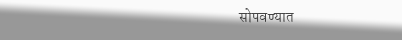सोपवण्यात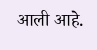आली आहे.